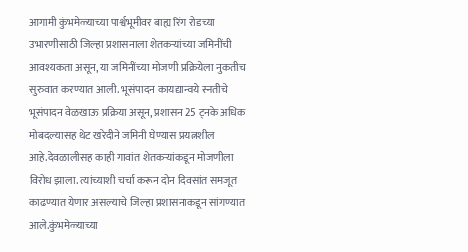आगामी कुंभमेळ्याच्या पार्श्वभूमीवर बाह्य रिंग रोडच्या उभारणीसाठी जिल्हा प्रशासनाला शेतकऱ्यांच्या जमिनींची आवश्यकता असून, या जमिनींच्या मोजणी प्रक्रियेला नुकतीच सुरुवात करण्यात आली. भूसंपादन कायद्यान्वये स्नतीचे भूसंपादन वेळखाऊ प्रक्रिया असून, प्रशासन 25 ट्नके अधिक मोबदल्यासह थेट खरेदीने जमिनी घेण्यास प्रयत्नशील आहे.देवळालीसह काही गावांत शेतकऱ्यांकडून मोजणीला विरोध झाला. त्यांच्याशी चर्चा करून दोन दिवसांत समजूत काढण्यात येणार असल्याचे जिल्हा प्रशासनाकडून सांगण्यात आले.कुंभमेळ्याच्या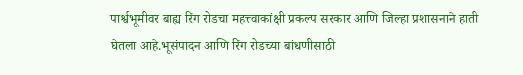पार्श्वभूमीवर बाह्य रिंग रोडचा महत्त्वाकांक्षी प्रकल्प सरकार आणि जिल्हा प्रशासनाने हाती घेतला आहे.भूसंपादन आणि रिंग रोडच्या बांधणीसाठी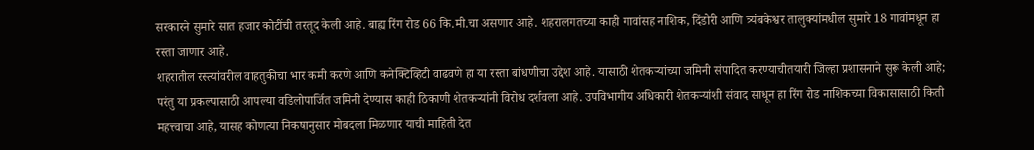सरकारने सुमारे सात हजार कोटींची तरतूद केली आहे. बाह्य रिंग रोड 66 कि.मी.चा असणार आहे. शहरालगतच्या काही गावांसह नाशिक, दिंडोरी आणि त्र्यंबकेश्वर तालुक्यांमधील सुमारे 18 गावांमधून हा रस्ता जाणार आहे.
शहरातील रस्त्यांवरील वाहतुकीचा भार कमी करणे आणि कनेक्टिव्हिटी वाढवणे हा या रस्ता बांधणीचा उद्देश आहे. यासाठी शेतकऱ्यांच्या जमिनी संपादित करण्याचीतयारी जिल्हा प्रशासनाने सुरू केली आहे; परंतु या प्रकल्पासाठी आपल्या वडिलोपार्जित जमिनी देण्यास काही ठिकाणी शेतकऱ्यांनी विरोध दर्शवला आहे. उपविभागीय अधिकारी शेतकऱ्यांशी संवाद साधून हा रिंग रोड नाशिकच्या विकासासाठी किती महत्त्वाचा आहे, यासह कोणत्या निकषानुसार मोबदला मिळणार याची माहिती देत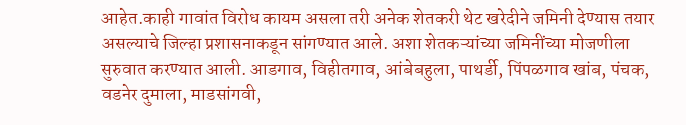आहेत.काही गावांत विरोध कायम असला तरी अनेक शेतकरी थेट खरेदीने जमिनी देण्यास तयार असल्याचे जिल्हा प्रशासनाकडून सांगण्यात आले. अशा शेतकऱ्यांच्या जमिनींच्या मोजणीला सुरुवात करण्यात आली. आडगाव, विहीतगाव, आंबेबहुला, पाथर्डी, पिंपळगाव खांब, पंचक, वडनेर दुमाला, माडसांगवी,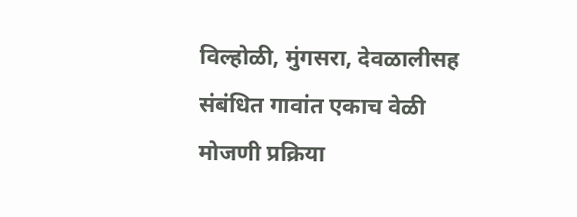विल्होळी, मुंगसरा, देवळालीसह संबंधित गावांत एकाच वेळी मोजणी प्रक्रिया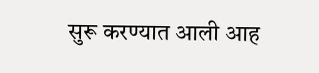सुरू करण्यात आली आह